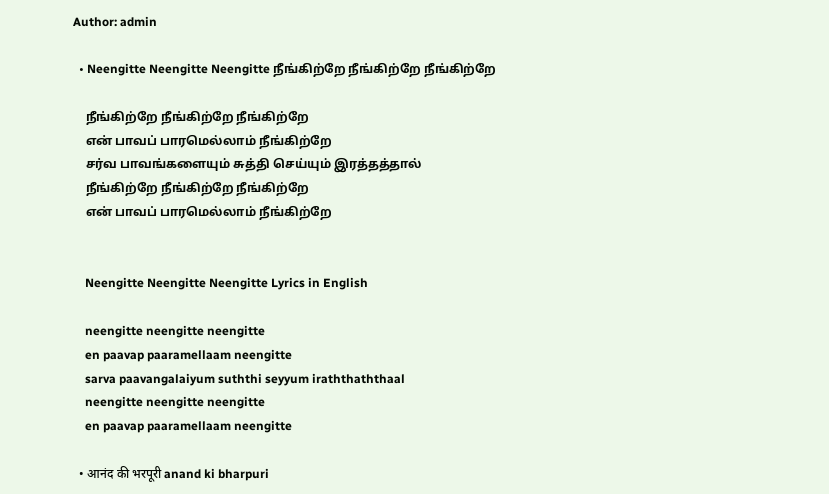Author: admin

  • Neengitte Neengitte Neengitte நீங்கிற்றே நீங்கிற்றே நீங்கிற்றே

    நீங்கிற்றே நீங்கிற்றே நீங்கிற்றே
    என் பாவப் பாரமெல்லாம் நீங்கிற்றே
    சர்வ பாவங்களையும் சுத்தி செய்யும் இரத்தத்தால்
    நீங்கிற்றே நீங்கிற்றே நீங்கிற்றே
    என் பாவப் பாரமெல்லாம் நீங்கிற்றே


    Neengitte Neengitte Neengitte Lyrics in English

    neengitte neengitte neengitte
    en paavap paaramellaam neengitte
    sarva paavangalaiyum suththi seyyum iraththaththaal
    neengitte neengitte neengitte
    en paavap paaramellaam neengitte

  • आनंद की भरपूरी anand ki bharpuri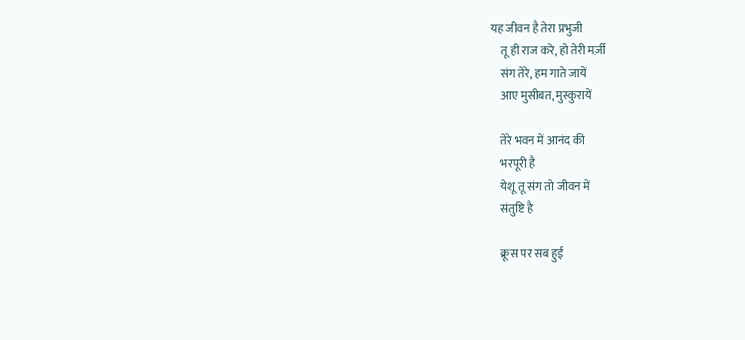यह जीवन है तेरा प्रभुजी
    तू ही राज करे, हो तेरी मर्ज़ी
    संग तेरे, हम गाते जायें
    आए मुसीबत, मुस्कुरायें

    तेरे भवन में आनंद की
    भरपूरी है
    येशू तू संग तो जीवन में
    संतुष्टि है

    क्रूस पर सब हुई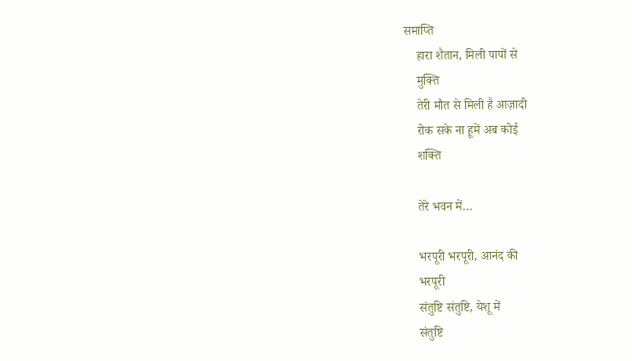समाप्ति
    हारा शैतान, मिली पापों से
    मुक्ति
    तेरी मौत से मिली है आज़ादी
    रोक सके ना हूमें अब कोई
    शक्ति

    तेरे भवन में…

    भरपूरी भरपूरी, आनंद की
    भरपूरी
    संतुष्टि संतुष्टि, येशू में
    संतुष्टि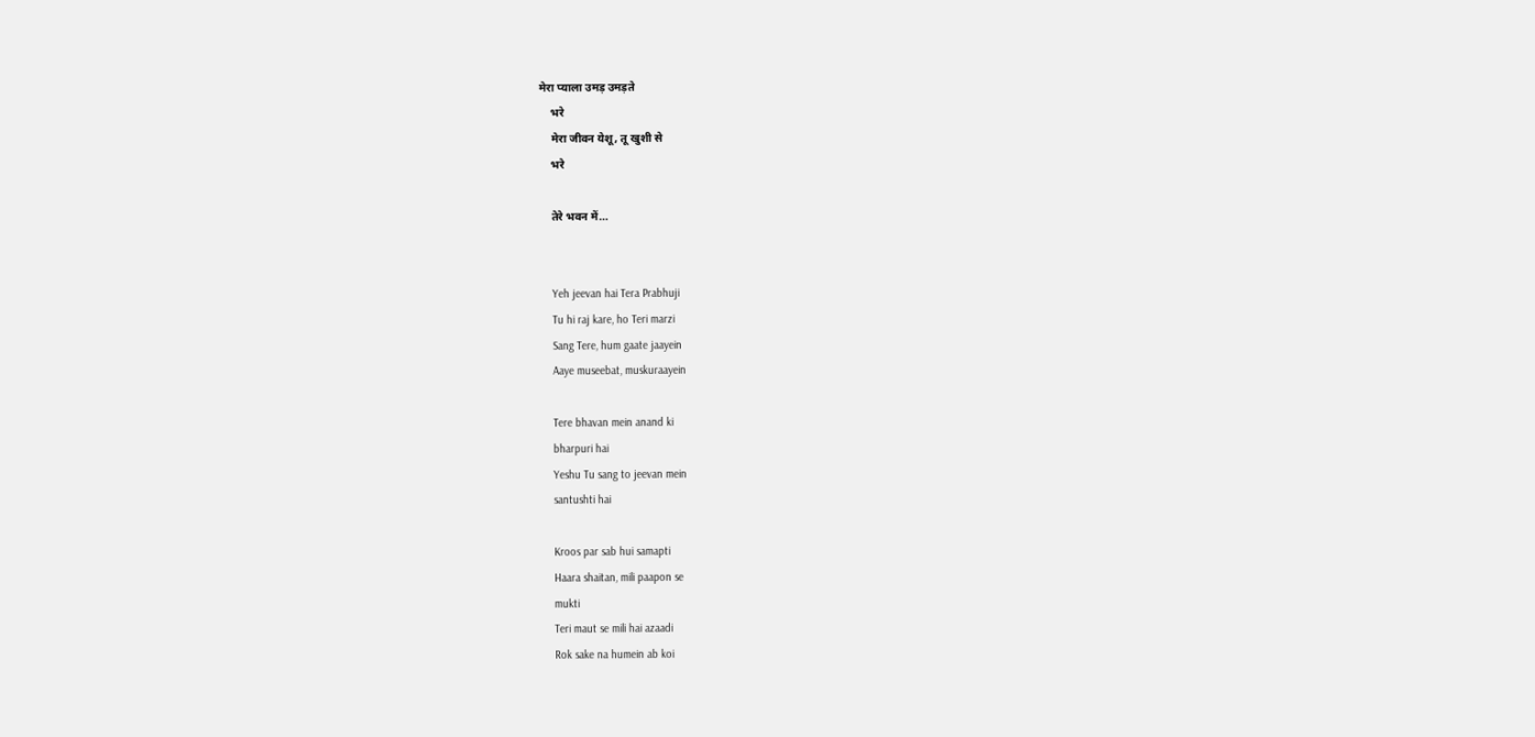मेरा प्याला उमड़ उमड़ते
    भरे
    मेरा जीवन येशू, तू खुशी से
    भरे

    तेरे भवन में…


    Yeh jeevan hai Tera Prabhuji
    Tu hi raj kare, ho Teri marzi
    Sang Tere, hum gaate jaayein
    Aaye museebat, muskuraayein

    Tere bhavan mein anand ki
    bharpuri hai
    Yeshu Tu sang to jeevan mein
    santushti hai

    Kroos par sab hui samapti
    Haara shaitan, mili paapon se
    mukti
    Teri maut se mili hai azaadi
    Rok sake na humein ab koi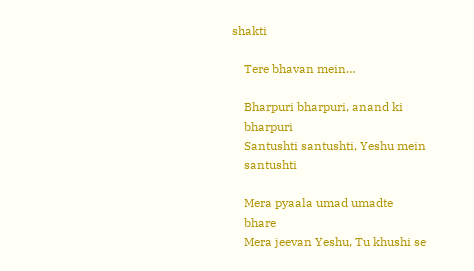shakti

    Tere bhavan mein…

    Bharpuri bharpuri, anand ki
    bharpuri
    Santushti santushti, Yeshu mein
    santushti

    Mera pyaala umad umadte
    bhare
    Mera jeevan Yeshu, Tu khushi se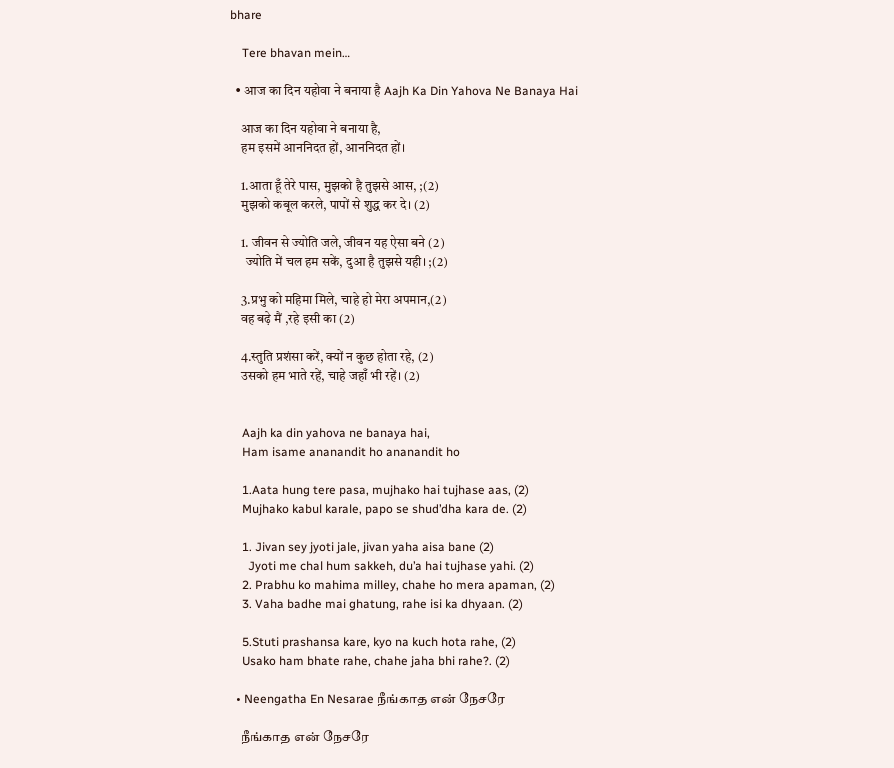bhare

    Tere bhavan mein…

  • आज का दिन यहोवा ने बनाया है Aajh Ka Din Yahova Ne Banaya Hai

    आज का दिन यहोवा ने बनाया है,
    हम इसमें आननिदत हों, आननिदत हों।

    1.आता हूँ तेरे पास, मुझको है तुझसे आस, ;(2)
    मुझको कबूल करले, पापों से शुद्ध कर दे। (2)

    1. जीवन से ज्योति जले, जीवन यह ऐसा बने (2)
      ज्योति में चल हम सकें, दुआ है तुझसे यही। ;(2)

    3.प्रभु को महिमा मिले, चाहे हो मेरा अपमान,(2)
    वह बढ़े मैं ,रहे इसी का (2)

    4.स्तुति प्रशंसा करें, क्यों न कुछ होता रहे, (2)
    उसको हम भाते रहें, चाहे जहाँ भी रहें। (2)


    Aajh ka din yahova ne banaya hai,
    Ham isame ananandit ho ananandit ho

    1.Aata hung tere pasa, mujhako hai tujhase aas, (2)
    Mujhako kabul karale, papo se shud’dha kara de. (2)

    1. Jivan sey jyoti jale, jivan yaha aisa bane (2)
      Jyoti me chal hum sakkeh, du’a hai tujhase yahi. (2)
    2. Prabhu ko mahima milley, chahe ho mera apaman, (2)
    3. Vaha badhe mai ghatung, rahe isi ka dhyaan. (2)

    5.Stuti prashansa kare, kyo na kuch hota rahe, (2)
    Usako ham bhate rahe, chahe jaha bhi rahe?. (2)

  • Neengatha En Nesarae நீங்காத என் நேசரே

    நீங்காத என் நேசரே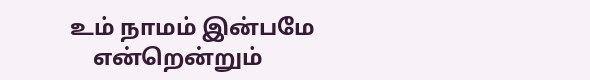உம் நாமம் இன்பமே
    என்றென்றும்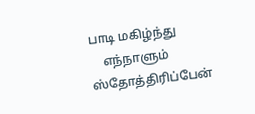பாடி மகிழ்ந்து
    எந்நாளும் ஸ்தோத்திரிப்பேன்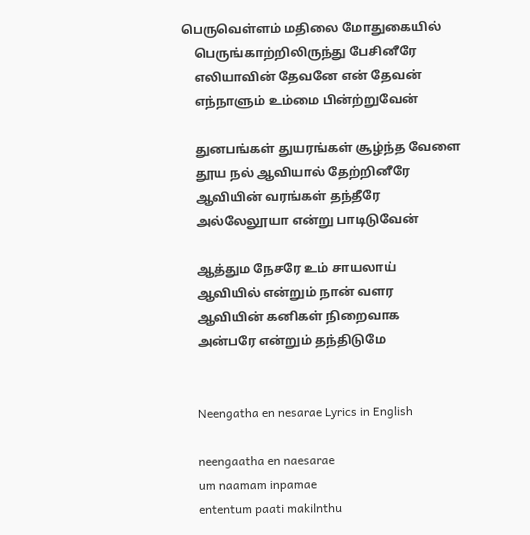பெருவெள்ளம் மதிலை மோதுகையில்
    பெருங்காற்றிலிருந்து பேசினீரே
    எலியாவின் தேவனே என் தேவன்
    எந்நாளும் உம்மை பின்ற்றுவேன்

    துனபங்கள் துயரங்கள் சூழ்ந்த வேளை
    தூய நல் ஆவியால் தேற்றினீரே
    ஆவியின் வரங்கள் தந்தீரே
    அல்லேலூயா என்று பாடிடுவேன்

    ஆத்தும நேசரே உம் சாயலாய்
    ஆவியில் என்றும் நான் வளர
    ஆவியின் கனிகள் நிறைவாக
    அன்பரே என்றும் தந்திடுமே


    Neengatha en nesarae Lyrics in English

    neengaatha en naesarae
    um naamam inpamae
    ententum paati makilnthu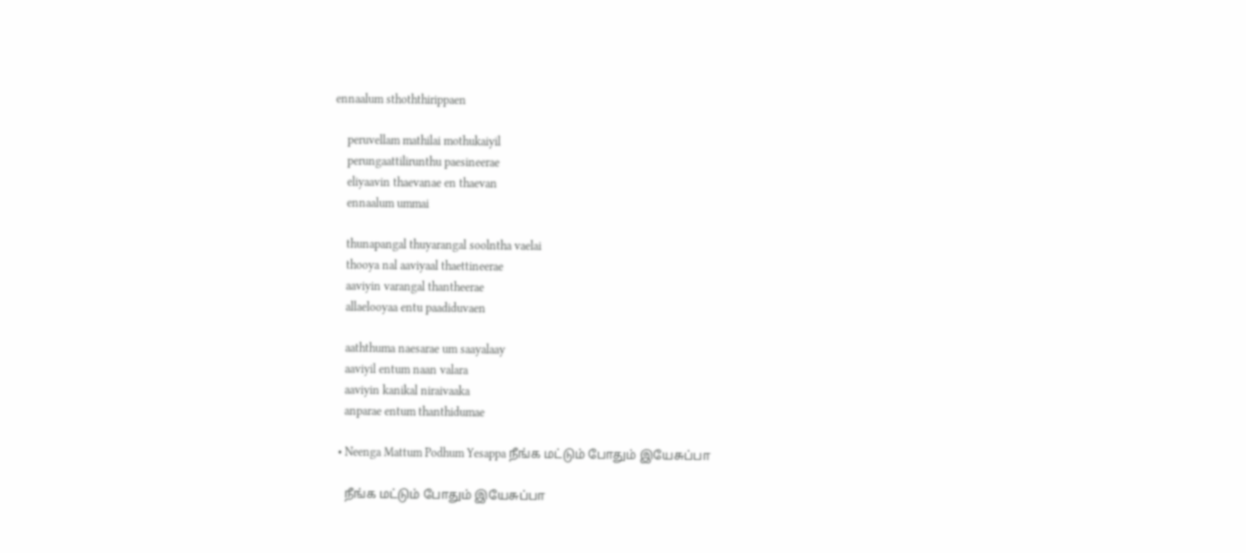ennaalum sthoththirippaen

    peruvellam mathilai mothukaiyil
    perungaattilirunthu paesineerae
    eliyaavin thaevanae en thaevan
    ennaalum ummai

    thunapangal thuyarangal soolntha vaelai
    thooya nal aaviyaal thaettineerae
    aaviyin varangal thantheerae
    allaelooyaa entu paadiduvaen

    aaththuma naesarae um saayalaay
    aaviyil entum naan valara
    aaviyin kanikal niraivaaka
    anparae entum thanthidumae

  • Neenga Mattum Podhum Yesappa நீங்க மட்டும் போதும் இயேசுப்பா

    நீங்க மட்டும் போதும் இயேசுப்பா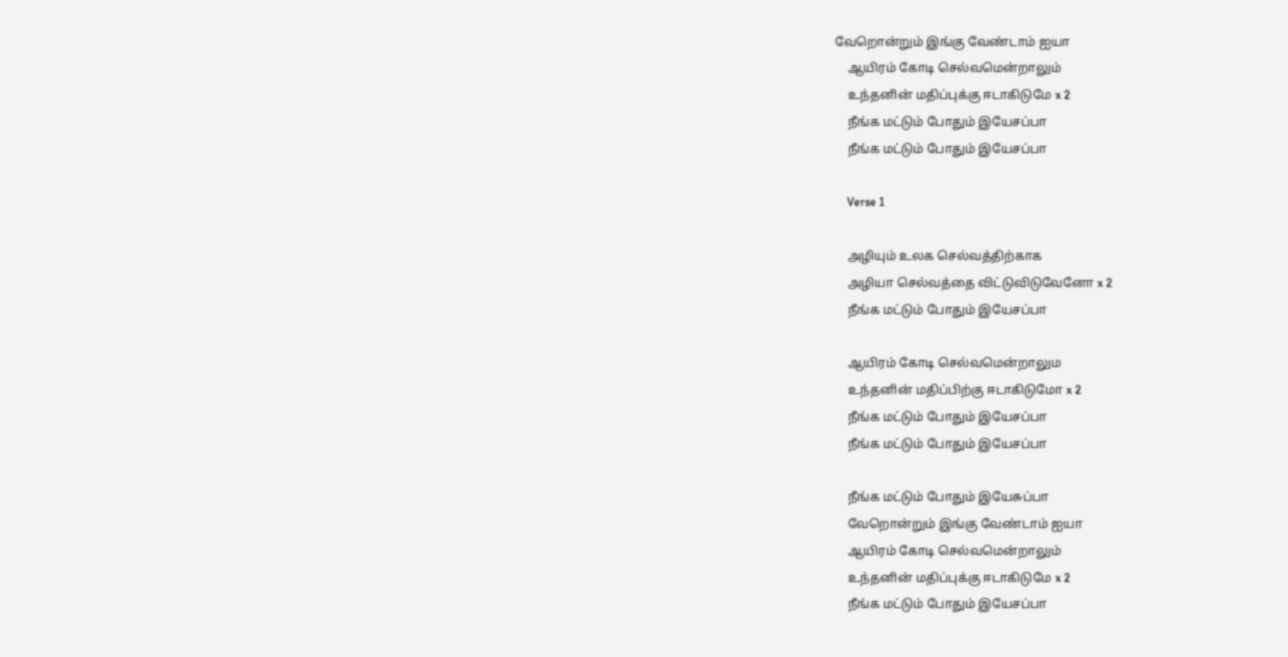வேறொன்றும் இங்கு வேண்டாம் ஐயா
    ஆயிரம் கோடி செல்வமென்றாலும்
    உந்தனின் மதிப்புக்கு ஈடாகிடுமே x 2
    நீங்க மட்டும் போதும் இயேசப்பா
    நீங்க மட்டும் போதும் இயேசப்பா

    Verse 1

    அழியும் உலக செல்வத்திற்காக
    அழியா செல்வத்தை விட்டுவிடுவேனோ x 2
    நீங்க மட்டும் போதும் இயேசப்பா

    ஆயிரம் கோடி செல்வமென்றாலும
    உந்தனின் மதிப்பிற்கு ஈடாகிடுமோ x 2
    நீங்க மட்டும் போதும் இயேசப்பா
    நீங்க மட்டும் போதும் இயேசப்பா

    நீங்க மட்டும் போதும் இயேசுப்பா
    வேறொன்றும் இங்கு வேண்டாம் ஐயா
    ஆயிரம் கோடி செல்வமென்றாலும்
    உந்தனின் மதிப்புக்கு ஈடாகிடுமே x 2
    நீங்க மட்டும் போதும் இயேசப்பா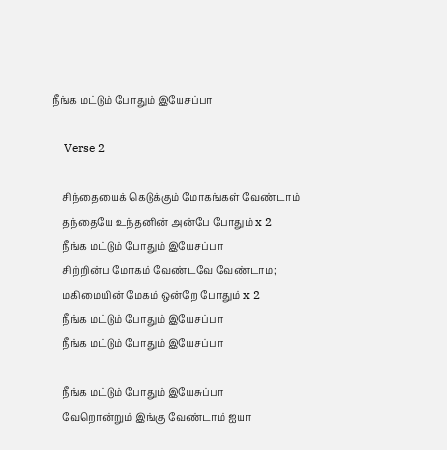நீங்க மட்டும் போதும் இயேசப்பா

    Verse 2

    சிந்தையைக் கெடுக்கும் மோகங்கள் வேண்டாம்
    தந்தையே உந்தனின் அன்பே போதும் x 2
    நீங்க மட்டும் போதும் இயேசப்பா
    சிற்றின்ப மோகம் வேண்டவே வேண்டாம;
    மகிமையின் மேகம் ஒன்றே போதும் x 2
    நீங்க மட்டும் போதும் இயேசப்பா
    நீங்க மட்டும் போதும் இயேசப்பா

    நீங்க மட்டும் போதும் இயேசுப்பா
    வேறொன்றும் இங்கு வேண்டாம் ஐயா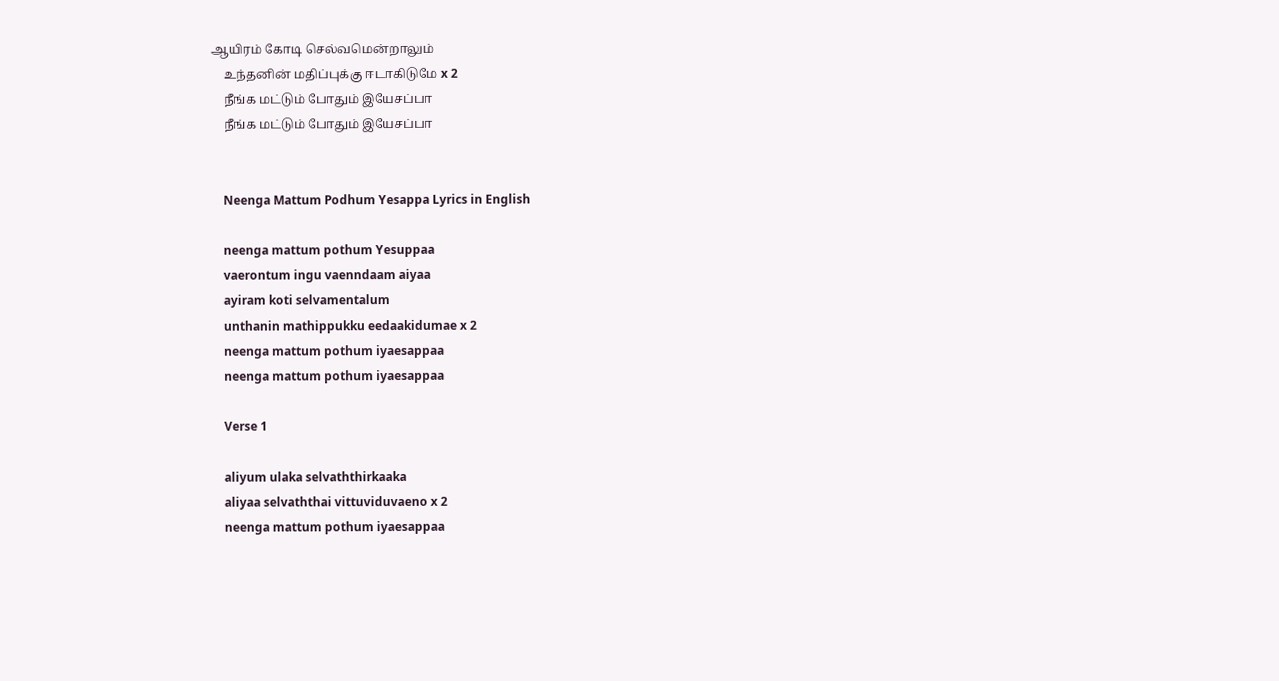ஆயிரம் கோடி செல்வமென்றாலும்
    உந்தனின் மதிப்புக்கு ஈடாகிடுமே x 2
    நீங்க மட்டும் போதும் இயேசப்பா
    நீங்க மட்டும் போதும் இயேசப்பா


    Neenga Mattum Podhum Yesappa Lyrics in English

    neenga mattum pothum Yesuppaa
    vaerontum ingu vaenndaam aiyaa
    ayiram koti selvamentalum
    unthanin mathippukku eedaakidumae x 2
    neenga mattum pothum iyaesappaa
    neenga mattum pothum iyaesappaa

    Verse 1

    aliyum ulaka selvaththirkaaka
    aliyaa selvaththai vittuviduvaeno x 2
    neenga mattum pothum iyaesappaa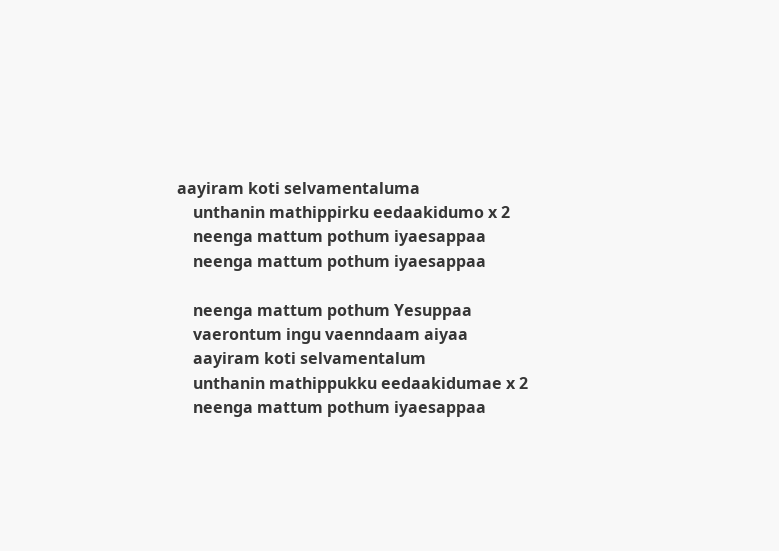aayiram koti selvamentaluma
    unthanin mathippirku eedaakidumo x 2
    neenga mattum pothum iyaesappaa
    neenga mattum pothum iyaesappaa

    neenga mattum pothum Yesuppaa
    vaerontum ingu vaenndaam aiyaa
    aayiram koti selvamentalum
    unthanin mathippukku eedaakidumae x 2
    neenga mattum pothum iyaesappaa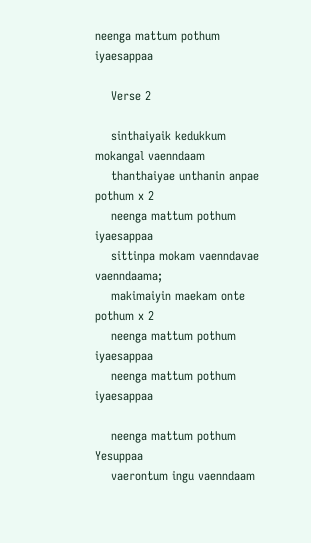neenga mattum pothum iyaesappaa

    Verse 2

    sinthaiyaik kedukkum mokangal vaenndaam
    thanthaiyae unthanin anpae pothum x 2
    neenga mattum pothum iyaesappaa
    sittinpa mokam vaenndavae vaenndaama;
    makimaiyin maekam onte pothum x 2
    neenga mattum pothum iyaesappaa
    neenga mattum pothum iyaesappaa

    neenga mattum pothum Yesuppaa
    vaerontum ingu vaenndaam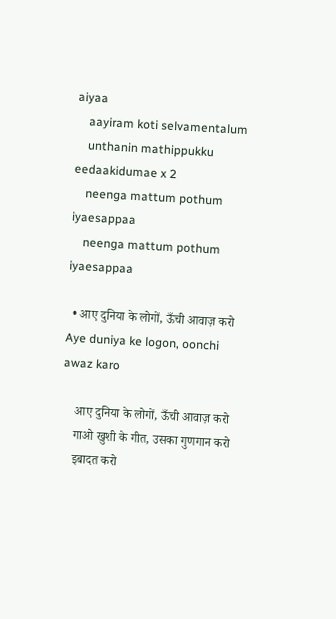aiyaa
    aayiram koti selvamentalum
    unthanin mathippukku eedaakidumae x 2
    neenga mattum pothum iyaesappaa
    neenga mattum pothum iyaesappaa

  • आए दुनिया के लोगों, ऊँची आवाज़ करो Aye duniya ke logon, oonchi awaz karo

    आए दुनिया के लोगों, ऊँची आवाज़ करो
    गाओ खुशी के गीत, उसका गुणगान करो
    इबादत करो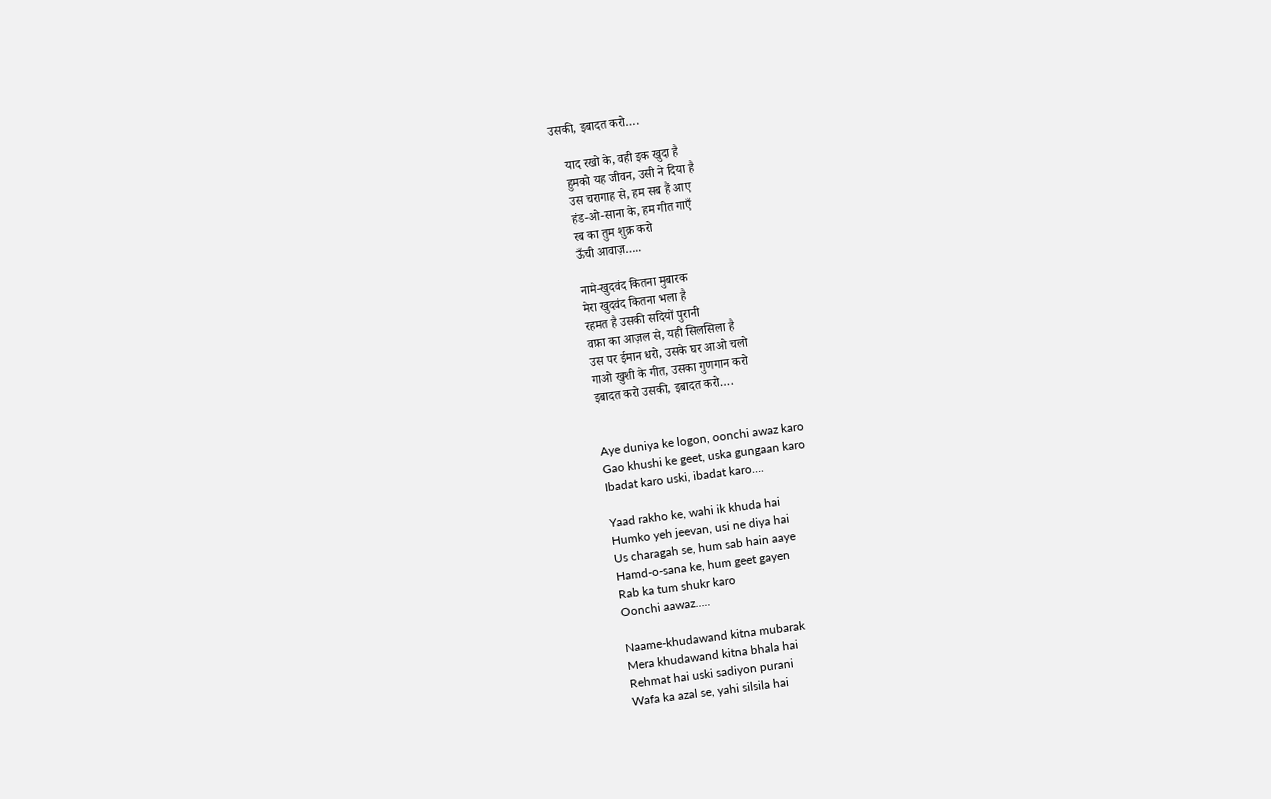उसकी, इबादत करो….

    याद रखो के, वही इक खुदा है
    हुमको यह जीवन, उसी ने दिया है
    उस चरागाह से, हम सब हैं आए
    हंड-ओ-साना के, हम गीत गाएँ
    रब का तुम शुक्र करो
    ऊँची आवाज़…..

    नामे-खुदवंद कितना मुबारक
    मेरा खुदवंद कितना भला है
    रहमत है उसकी सदियों पुरानी
    वफ़ा का आज़ल से, यही सिलसिला है
    उस पर ईमान धरो, उसके घर आओ चलो
    गाओ खुशी के गीत, उसका गुणगान करो
    इबादत करो उसकी, इबादत करो….


    Aye duniya ke logon, oonchi awaz karo
    Gao khushi ke geet, uska gungaan karo
    Ibadat karo uski, ibadat karo….

    Yaad rakho ke, wahi ik khuda hai
    Humko yeh jeevan, usi ne diya hai
    Us charagah se, hum sab hain aaye
    Hamd-o-sana ke, hum geet gayen
    Rab ka tum shukr karo
    Oonchi aawaz…..

    Naame-khudawand kitna mubarak
    Mera khudawand kitna bhala hai
    Rehmat hai uski sadiyon purani
    Wafa ka azal se, yahi silsila hai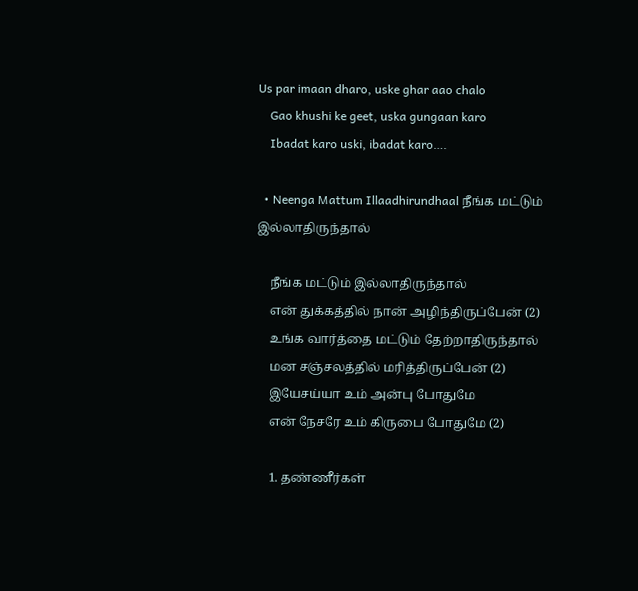Us par imaan dharo, uske ghar aao chalo
    Gao khushi ke geet, uska gungaan karo
    Ibadat karo uski, ibadat karo….

  • Neenga Mattum Illaadhirundhaal நீங்க மட்டும் இல்லாதிருந்தால்

    நீங்க மட்டும் இல்லாதிருந்தால்
    என் துக்கத்தில் நான் அழிந்திருப்பேன் (2)
    உங்க வார்த்தை மட்டும் தேற்றாதிருந்தால்
    மன சஞ்சலத்தில் மரித்திருப்பேன் (2)
    இயேசய்யா உம் அன்பு போதுமே
    என் நேசரே உம் கிருபை போதுமே (2)

    1. தண்ணீர்கள்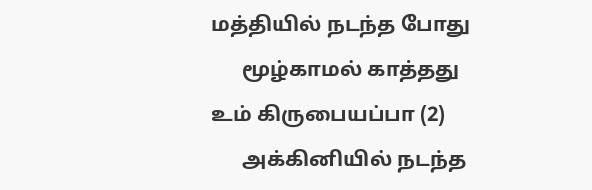மத்தியில் நடந்த போது
      மூழ்காமல் காத்தது உம் கிருபையப்பா (2)
      அக்கினியில் நடந்த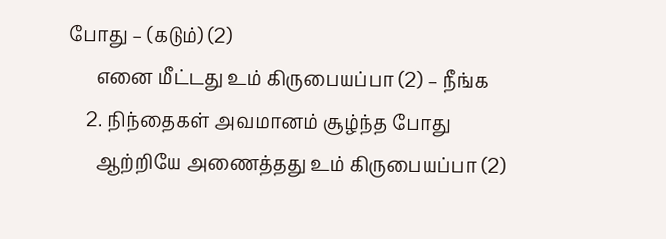போது – (கடும்) (2)
      எனை மீட்டது உம் கிருபையப்பா (2) – நீங்க
    2. நிந்தைகள் அவமானம் சூழ்ந்த போது
      ஆற்றியே அணைத்தது உம் கிருபையப்பா (2)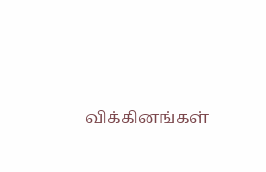விக்கினங்கள்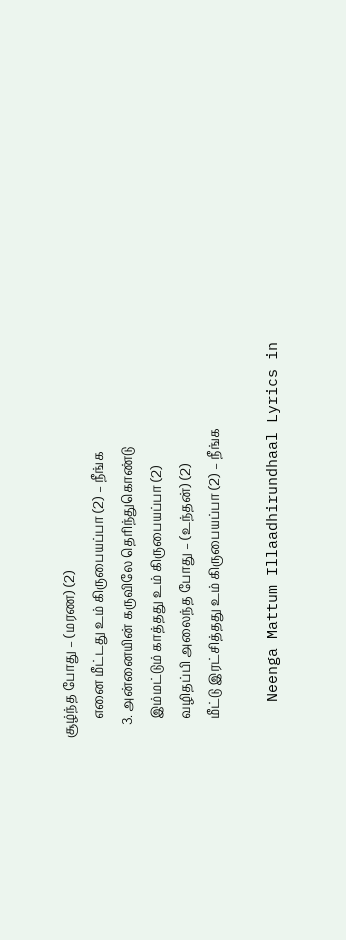சூழ்ந்த போது – (மரண) (2)
      எனை மீட்டது உம் கிருபையப்பா (2) – நீங்க
    3. அன்னையின் கருவிலே தெரிந்துகொண்டு
      இம்மட்டும் காத்தது உம் கிருபையப்பா (2)
      வழிதப்பி அலைந்த போது – (உந்தன்) (2)
      மீட்டு இரட்சித்தது உம் கிருபையப்பா (2) – நீங்க

    Neenga Mattum Illaadhirundhaal Lyrics in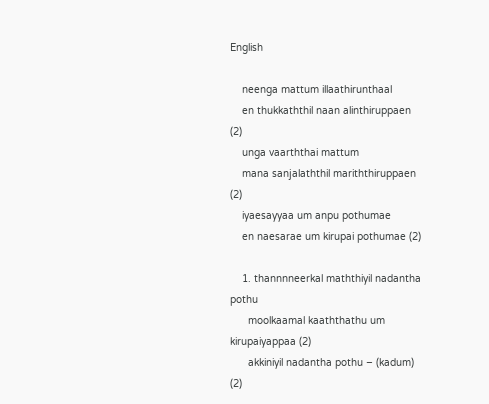English

    neenga mattum illaathirunthaal
    en thukkaththil naan alinthiruppaen (2)
    unga vaarththai mattum
    mana sanjalaththil mariththiruppaen (2)
    iyaesayyaa um anpu pothumae
    en naesarae um kirupai pothumae (2)

    1. thannnneerkal maththiyil nadantha pothu
      moolkaamal kaaththathu um kirupaiyappaa (2)
      akkiniyil nadantha pothu – (kadum) (2)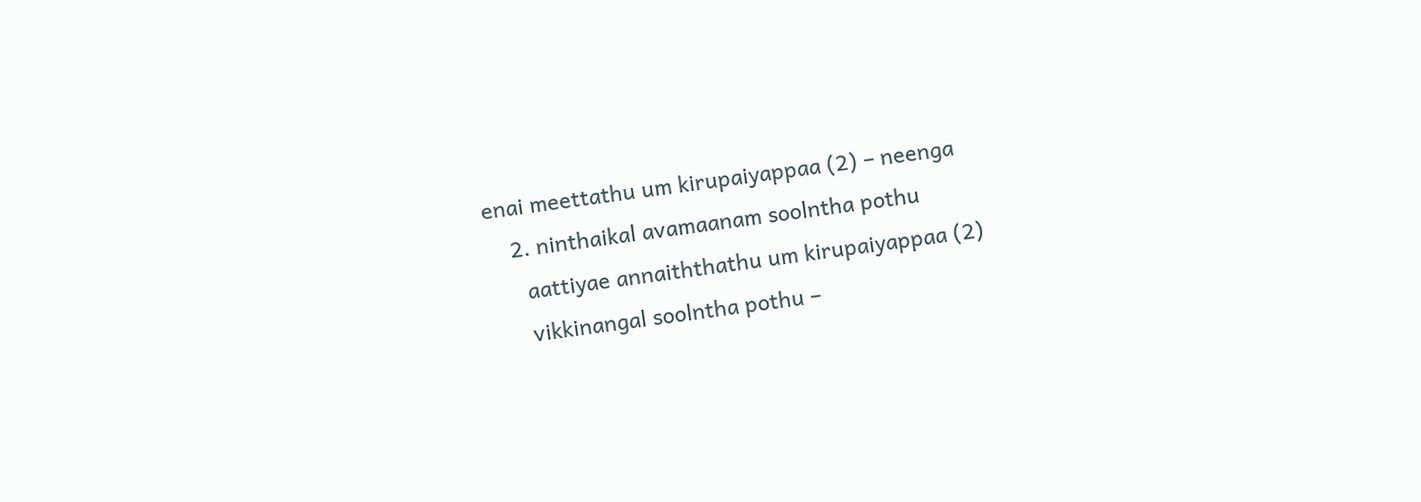enai meettathu um kirupaiyappaa (2) – neenga
    2. ninthaikal avamaanam soolntha pothu
      aattiyae annaiththathu um kirupaiyappaa (2)
      vikkinangal soolntha pothu –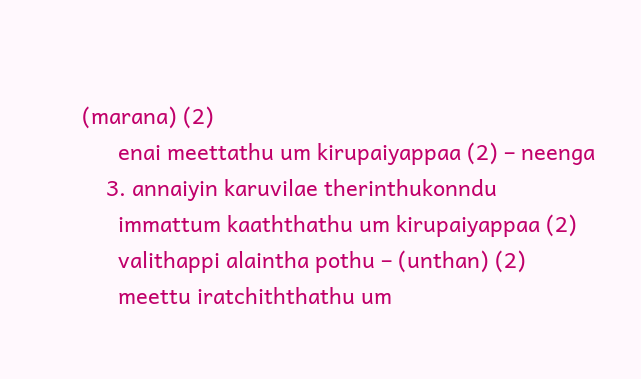(marana) (2)
      enai meettathu um kirupaiyappaa (2) – neenga
    3. annaiyin karuvilae therinthukonndu
      immattum kaaththathu um kirupaiyappaa (2)
      valithappi alaintha pothu – (unthan) (2)
      meettu iratchiththathu um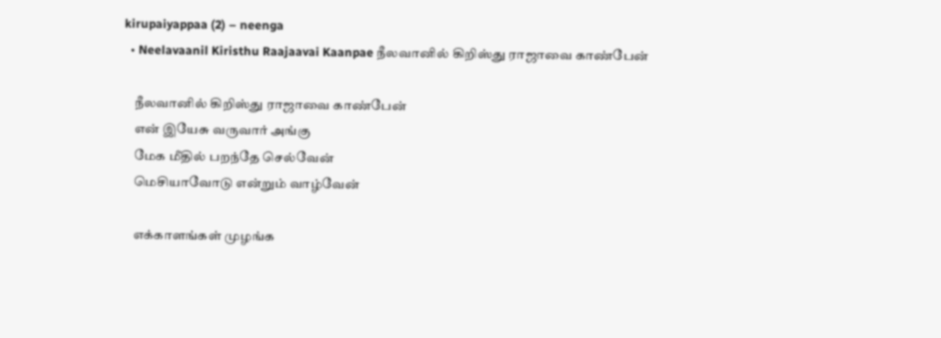kirupaiyappaa (2) – neenga
  • Neelavaanil Kiristhu Raajaavai Kaanpae நீலவானில் கிறிஸ்து ராஜாவை காண்பேன்

    நீலவானில் கிறிஸ்து ராஜாவை காண்பேன்
    என் இயேசு வருவார் அங்கு
    மேக மீதில் பறந்தே செல்வேன்
    மெசியாவோடு என்றும் வாழ்வேன்

    எக்காளங்கள் முழங்க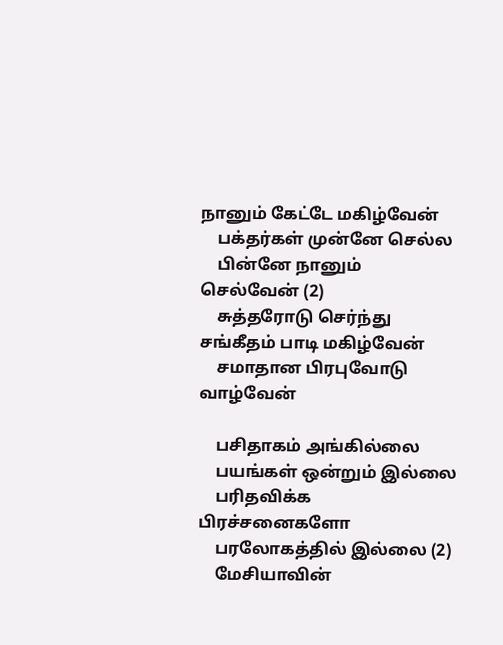நானும் கேட்டே மகிழ்வேன்
    பக்தர்கள் முன்னே செல்ல
    பின்னே நானும் செல்வேன் (2)
    சுத்தரோடு செர்ந்து சங்கீதம் பாடி மகிழ்வேன்
    சமாதான பிரபுவோடு வாழ்வேன்

    பசிதாகம் அங்கில்லை
    பயங்கள் ஒன்றும் இல்லை
    பரிதவிக்க பிரச்சனைகளோ
    பரலோகத்தில் இல்லை (2)
    மேசியாவின்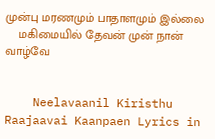முன்பு மரணமும் பாதாளமும் இல்லை
    மகிமையில் தேவன் முன் நான் வாழ்வே


    Neelavaanil Kiristhu Raajaavai Kaanpaen Lyrics in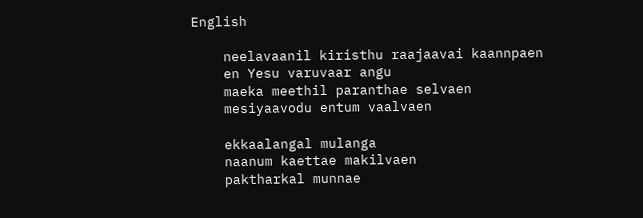English

    neelavaanil kiristhu raajaavai kaannpaen
    en Yesu varuvaar angu
    maeka meethil paranthae selvaen
    mesiyaavodu entum vaalvaen

    ekkaalangal mulanga
    naanum kaettae makilvaen
    paktharkal munnae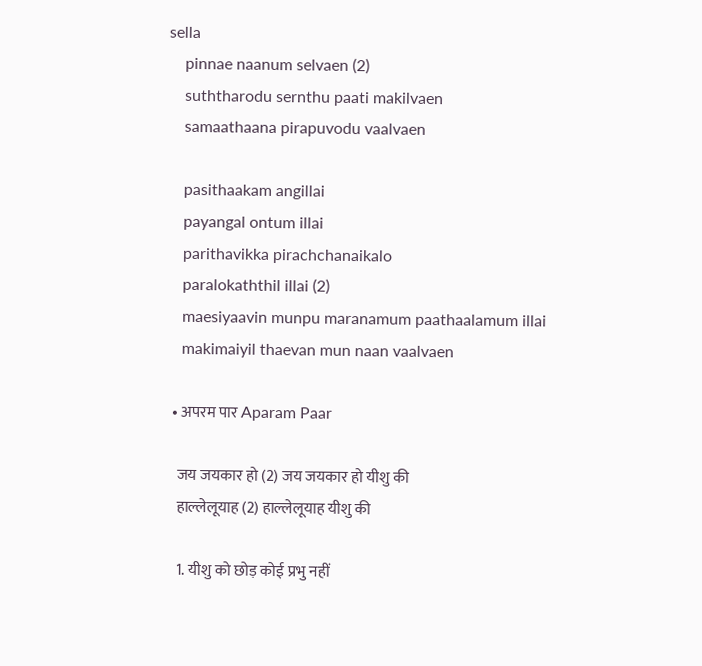sella
    pinnae naanum selvaen (2)
    suththarodu sernthu paati makilvaen
    samaathaana pirapuvodu vaalvaen

    pasithaakam angillai
    payangal ontum illai
    parithavikka pirachchanaikalo
    paralokaththil illai (2)
    maesiyaavin munpu maranamum paathaalamum illai
    makimaiyil thaevan mun naan vaalvaen

  • अपरम पार Aparam Paar

    जय जयकार हो (2) जय जयकार हो यीशु की
    हाल्लेलूयाह (2) हाल्लेलूयाह यीशु की

    1. यीशु को छोड़ कोई प्रभु नहीं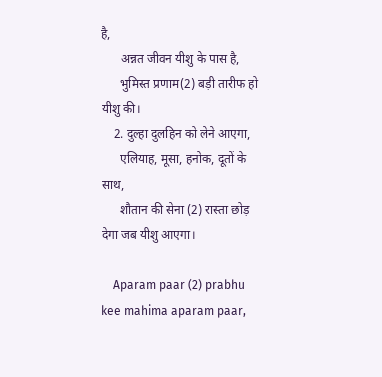है,
      अन्नत जीवन यीशु के पास है,
      भुमिस्त प्रणाम(2) बड़ी तारीफ हो यीशु की।
    2. दुल्हा दुलहिन को लेने आएगा,
      एलियाह, मूसा, हनोक, दूतों के साथ,
      शौतान की सेना (2) रास्ता छोड़ देगा जब यीशु आएगा।

    Aparam paar (2) prabhu kee mahima aparam paar,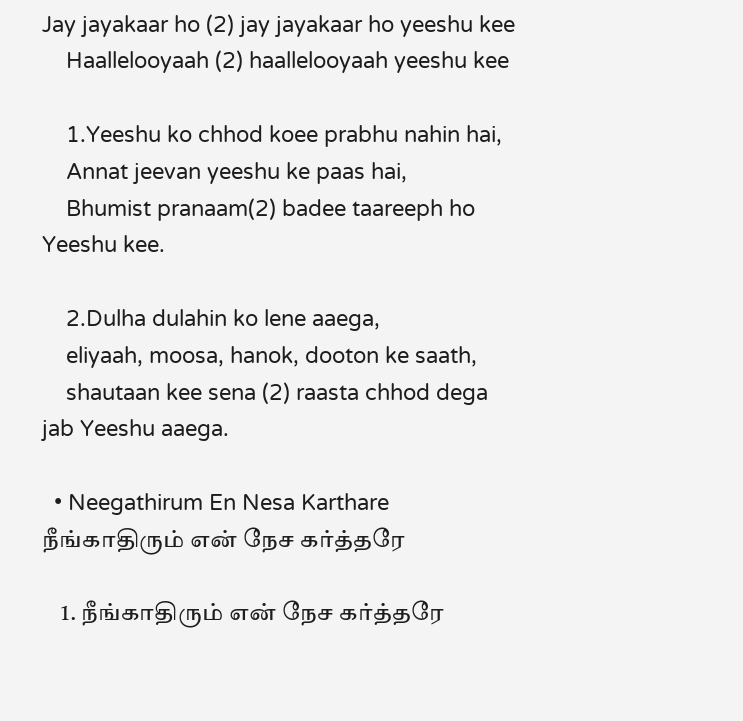Jay jayakaar ho (2) jay jayakaar ho yeeshu kee
    Haallelooyaah (2) haallelooyaah yeeshu kee

    1.Yeeshu ko chhod koee prabhu nahin hai,
    Annat jeevan yeeshu ke paas hai,
    Bhumist pranaam(2) badee taareeph ho Yeeshu kee.

    2.Dulha dulahin ko lene aaega,
    eliyaah, moosa, hanok, dooton ke saath,
    shautaan kee sena (2) raasta chhod dega jab Yeeshu aaega.

  • Neegathirum En Nesa Karthare நீங்காதிரும் என் நேச கர்த்தரே

    1. நீங்காதிரும் என் நேச கர்த்தரே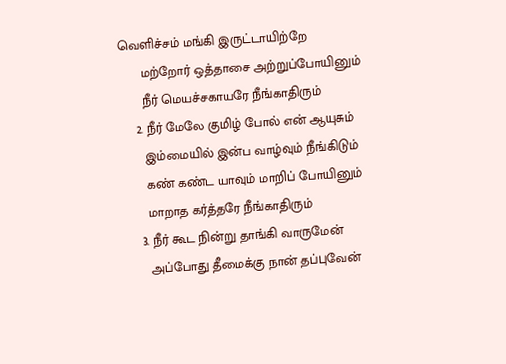வெளிச்சம் மங்கி இருட்டாயிற்றே
      மற்றோர் ஒத்தாசை அற்றுப்போயினும்
      நீர் மெயச்சகாயரே நீங்காதிரும்
    2. நீர் மேலே குமிழ் போல் என் ஆயுசும்
      இம்மையில் இன்ப வாழ்வும் நீங்கிடும்
      கண் கண்ட யாவும் மாறிப் போயினும்
      மாறாத கர்த்தரே நீங்காதிரும்
    3. நீர் கூட நின்று தாங்கி வாருமேன்
      அப்போது தீமைக்கு நான் தப்புவேன்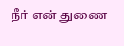நீர் என் துணை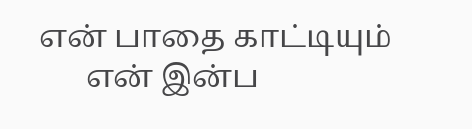என் பாதை காட்டியும்
      என் இன்ப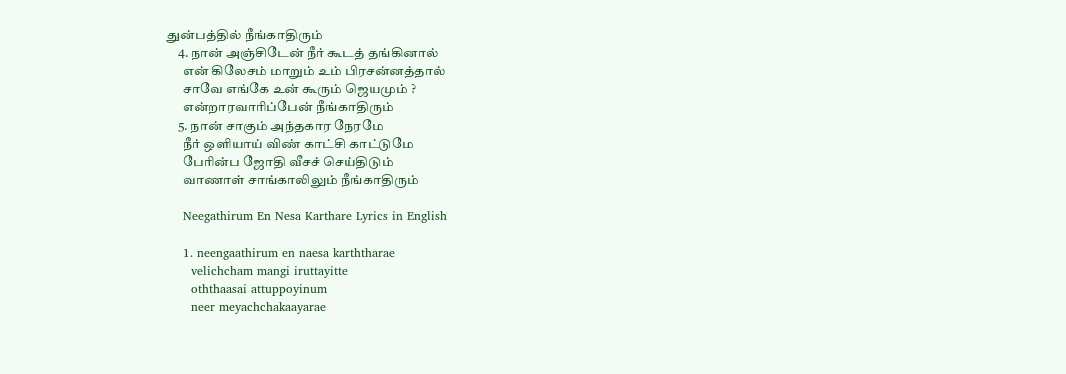துன்பத்தில் நீங்காதிரும்
    4. நான் அஞ்சிடேன் நீர் கூடத் தங்கினால்
      என் கிலேசம் மாறும் உம் பிரசன்னத்தால்
      சாவே எங்கே உன் கூரும் ஜெயமும் ?
      என்றாரவாரிப்பேன் நீங்காதிரும்
    5. நான் சாகும் அந்தகார நேரமே
      நீர் ஒளியாய் விண் காட்சி காட்டுமே
      பேரின்ப ஜோதி வீசச் செய்திடும்
      வாணாள் சாங்காலிலும் நீங்காதிரும்

    Neegathirum En Nesa Karthare Lyrics in English

    1. neengaathirum en naesa karththarae
      velichcham mangi iruttayitte
      oththaasai attuppoyinum
      neer meyachchakaayarae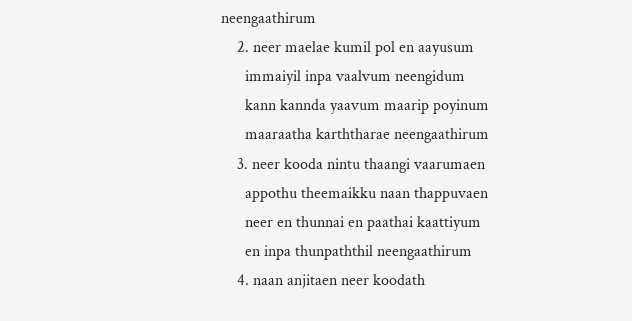neengaathirum
    2. neer maelae kumil pol en aayusum
      immaiyil inpa vaalvum neengidum
      kann kannda yaavum maarip poyinum
      maaraatha karththarae neengaathirum
    3. neer kooda nintu thaangi vaarumaen
      appothu theemaikku naan thappuvaen
      neer en thunnai en paathai kaattiyum
      en inpa thunpaththil neengaathirum
    4. naan anjitaen neer koodath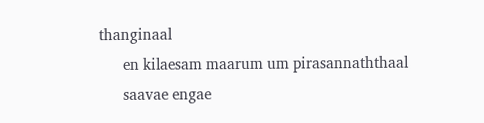thanginaal
      en kilaesam maarum um pirasannaththaal
      saavae engae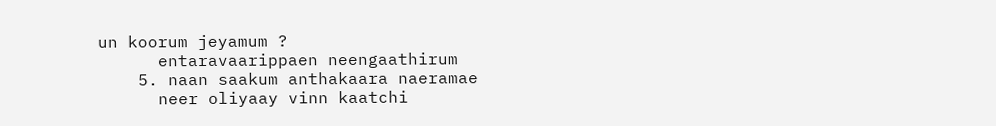un koorum jeyamum ?
      entaravaarippaen neengaathirum
    5. naan saakum anthakaara naeramae
      neer oliyaay vinn kaatchi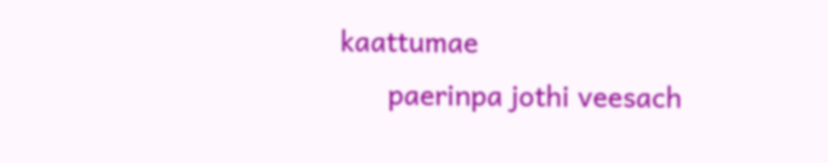kaattumae
      paerinpa jothi veesach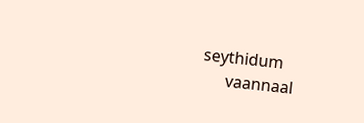seythidum
      vaannaal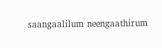saangaalilum neengaathirum